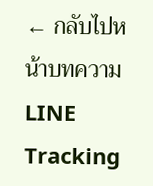← กลับไปหน้าบทความ
LINE Tracking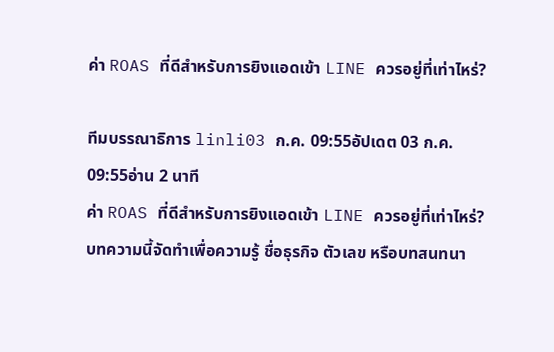ค่า ROAS ที่ดีสำหรับการยิงแอดเข้า LINE ควรอยู่ที่เท่าไหร่?

ทีมบรรณาธิการ linli03 ก.ค. 09:55อัปเดต 03 ก.ค. 09:55อ่าน 2 นาที
ค่า ROAS ที่ดีสำหรับการยิงแอดเข้า LINE ควรอยู่ที่เท่าไหร่?
บทความนี้จัดทำเพื่อความรู้ ชื่อธุรกิจ ตัวเลข หรือบทสนทนา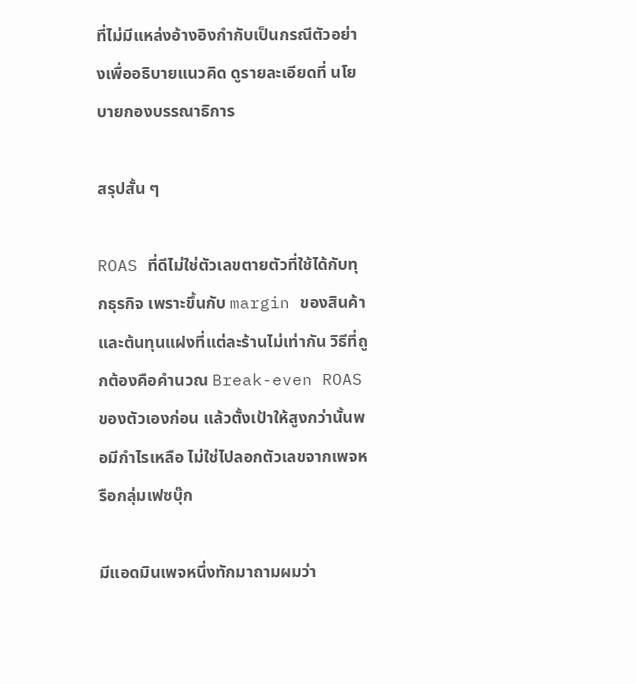ที่ไม่มีแหล่งอ้างอิงกำกับเป็นกรณีตัวอย่างเพื่ออธิบายแนวคิด ดูรายละเอียดที่ นโยบายกองบรรณาธิการ

สรุปสั้น ๆ

ROAS ที่ดีไม่ใช่ตัวเลขตายตัวที่ใช้ได้กับทุกธุรกิจ เพราะขึ้นกับ margin ของสินค้าและต้นทุนแฝงที่แต่ละร้านไม่เท่ากัน วิธีที่ถูกต้องคือคำนวณ Break-even ROAS ของตัวเองก่อน แล้วตั้งเป้าให้สูงกว่านั้นพอมีกำไรเหลือ ไม่ใช่ไปลอกตัวเลขจากเพจหรือกลุ่มเฟซบุ๊ก

มีแอดมินเพจหนึ่งทักมาถามผมว่า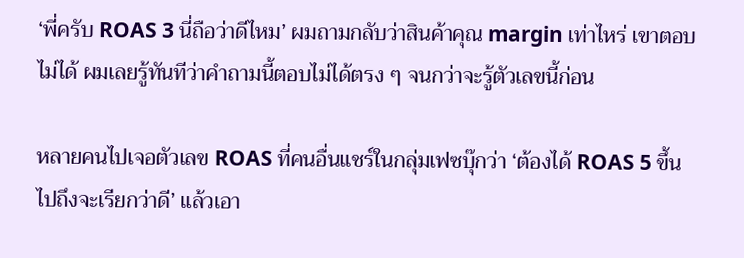‘พี่ครับ ROAS 3 นี่ถือว่าดีไหม’ ผมถามกลับว่าสินค้าคุณ margin เท่าไหร่ เขาตอบไม่ได้ ผมเลยรู้ทันทีว่าคำถามนี้ตอบไม่ได้ตรง ๆ จนกว่าจะรู้ตัวเลขนี้ก่อน

หลายคนไปเจอตัวเลข ROAS ที่คนอื่นแชร์ในกลุ่มเฟซบุ๊กว่า ‘ต้องได้ ROAS 5 ขึ้นไปถึงจะเรียกว่าดี’ แล้วเอา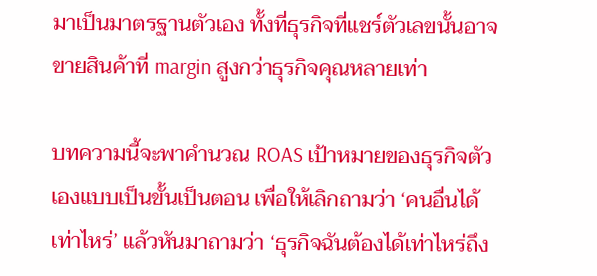มาเป็นมาตรฐานตัวเอง ทั้งที่ธุรกิจที่แชร์ตัวเลขนั้นอาจขายสินค้าที่ margin สูงกว่าธุรกิจคุณหลายเท่า

บทความนี้จะพาคำนวณ ROAS เป้าหมายของธุรกิจตัวเองแบบเป็นขั้นเป็นตอน เพื่อให้เลิกถามว่า ‘คนอื่นได้เท่าไหร่’ แล้วหันมาถามว่า ‘ธุรกิจฉันต้องได้เท่าไหร่ถึง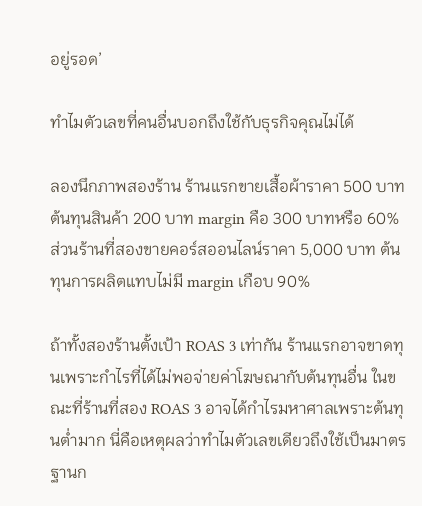อยู่รอด’

ทำไมตัวเลขที่คนอื่นบอกถึงใช้กับธุรกิจคุณไม่ได้

ลองนึกภาพสองร้าน ร้านแรกขายเสื้อผ้าราคา 500 บาท ต้นทุนสินค้า 200 บาท margin คือ 300 บาทหรือ 60% ส่วนร้านที่สองขายคอร์สออนไลน์ราคา 5,000 บาท ต้นทุนการผลิตแทบไม่มี margin เกือบ 90%

ถ้าทั้งสองร้านตั้งเป้า ROAS 3 เท่ากัน ร้านแรกอาจขาดทุนเพราะกำไรที่ได้ไม่พอจ่ายค่าโฆษณากับต้นทุนอื่น ในขณะที่ร้านที่สอง ROAS 3 อาจได้กำไรมหาศาลเพราะต้นทุนต่ำมาก นี่คือเหตุผลว่าทำไมตัวเลขเดียวถึงใช้เป็นมาตรฐานก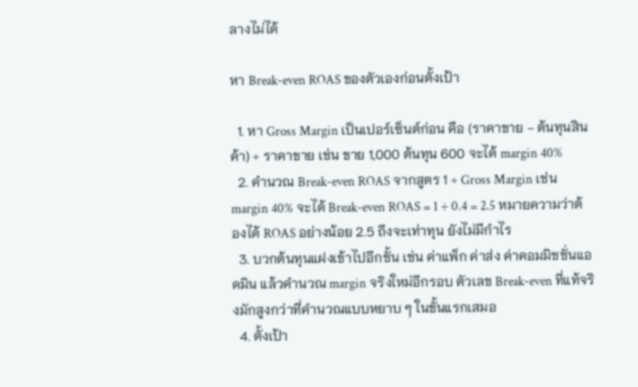ลางไม่ได้

หา Break-even ROAS ของตัวเองก่อนตั้งเป้า

  1. หา Gross Margin เป็นเปอร์เซ็นต์ก่อน คือ (ราคาขาย − ต้นทุนสินค้า) ÷ ราคาขาย เช่น ขาย 1,000 ต้นทุน 600 จะได้ margin 40%
  2. คำนวณ Break-even ROAS จากสูตร 1 ÷ Gross Margin เช่น margin 40% จะได้ Break-even ROAS = 1 ÷ 0.4 = 2.5 หมายความว่าต้องได้ ROAS อย่างน้อย 2.5 ถึงจะเท่าทุน ยังไม่มีกำไร
  3. บวกต้นทุนแฝงเข้าไปอีกชั้น เช่น ค่าแพ็ก ค่าส่ง ค่าคอมมิชชั่นแอดมิน แล้วคำนวณ margin จริงใหม่อีกรอบ ตัวเลข Break-even ที่แท้จริงมักสูงกว่าที่คำนวณแบบหยาบ ๆ ในขั้นแรกเสมอ
  4. ตั้งเป้า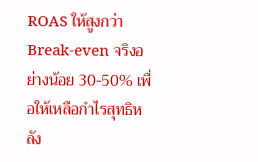ROAS ให้สูงกว่า Break-even จริงอย่างน้อย 30-50% เพื่อให้เหลือกำไรสุทธิหลัง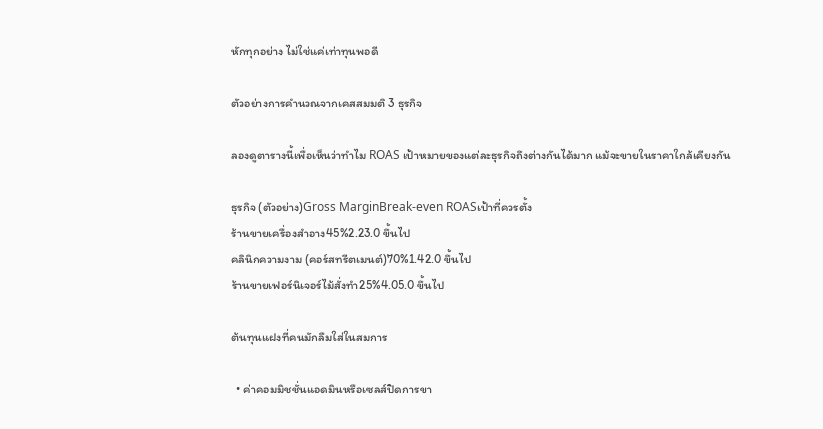หักทุกอย่าง ไม่ใช่แค่เท่าทุนพอดี

ตัวอย่างการคำนวณจากเคสสมมติ 3 ธุรกิจ

ลองดูตารางนี้เพื่อเห็นว่าทำไม ROAS เป้าหมายของแต่ละธุรกิจถึงต่างกันได้มาก แม้จะขายในราคาใกล้เคียงกัน

ธุรกิจ (ตัวอย่าง)Gross MarginBreak-even ROASเป้าที่ควรตั้ง
ร้านขายเครื่องสำอาง45%2.23.0 ขึ้นไป
คลินิกความงาม (คอร์สทรีตเมนต์)70%1.42.0 ขึ้นไป
ร้านขายเฟอร์นิเจอร์ไม้สั่งทำ25%4.05.0 ขึ้นไป

ต้นทุนแฝงที่คนมักลืมใส่ในสมการ

  • ค่าคอมมิชชั่นแอดมินหรือเซลส์ปิดการขา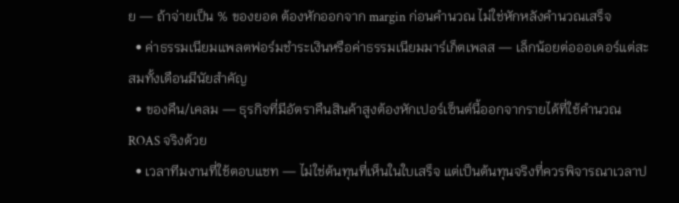ย — ถ้าจ่ายเป็น % ของยอด ต้องหักออกจาก margin ก่อนคำนวณ ไม่ใช่หักหลังคำนวณเสร็จ
  • ค่าธรรมเนียมแพลตฟอร์มชำระเงินหรือค่าธรรมเนียมมาร์เก็ตเพลส — เล็กน้อยต่อออเดอร์แต่สะสมทั้งเดือนมีนัยสำคัญ
  • ของคืน/เคลม — ธุรกิจที่มีอัตราคืนสินค้าสูงต้องหักเปอร์เซ็นต์นี้ออกจากรายได้ที่ใช้คำนวณ ROAS จริงด้วย
  • เวลาทีมงานที่ใช้ตอบแชท — ไม่ใช่ต้นทุนที่เห็นในใบเสร็จ แต่เป็นต้นทุนจริงที่ควรพิจารณาเวลาป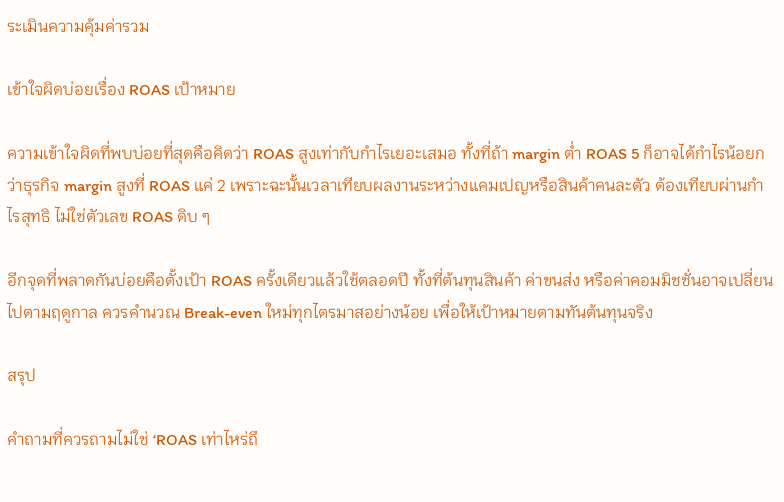ระเมินความคุ้มค่ารวม

เข้าใจผิดบ่อยเรื่อง ROAS เป้าหมาย

ความเข้าใจผิดที่พบบ่อยที่สุดคือคิดว่า ROAS สูงเท่ากับกำไรเยอะเสมอ ทั้งที่ถ้า margin ต่ำ ROAS 5 ก็อาจได้กำไรน้อยกว่าธุรกิจ margin สูงที่ ROAS แค่ 2 เพราะฉะนั้นเวลาเทียบผลงานระหว่างแคมเปญหรือสินค้าคนละตัว ต้องเทียบผ่านกำไรสุทธิ ไม่ใช่ตัวเลข ROAS ดิบ ๆ

อีกจุดที่พลาดกันบ่อยคือตั้งเป้า ROAS ครั้งเดียวแล้วใช้ตลอดปี ทั้งที่ต้นทุนสินค้า ค่าขนส่ง หรือค่าคอมมิชชั่นอาจเปลี่ยนไปตามฤดูกาล ควรคำนวณ Break-even ใหม่ทุกไตรมาสอย่างน้อย เพื่อให้เป้าหมายตามทันต้นทุนจริง

สรุป

คำถามที่ควรถามไม่ใช่ ‘ROAS เท่าไหร่ถึ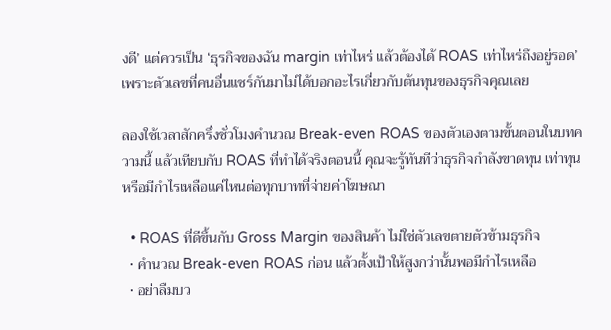งดี’ แต่ควรเป็น ‘ธุรกิจของฉัน margin เท่าไหร่ แล้วต้องได้ ROAS เท่าไหร่ถึงอยู่รอด’ เพราะตัวเลขที่คนอื่นแชร์กันมาไม่ได้บอกอะไรเกี่ยวกับต้นทุนของธุรกิจคุณเลย

ลองใช้เวลาสักครึ่งชั่วโมงคำนวณ Break-even ROAS ของตัวเองตามขั้นตอนในบทความนี้ แล้วเทียบกับ ROAS ที่ทำได้จริงตอนนี้ คุณจะรู้ทันทีว่าธุรกิจกำลังขาดทุน เท่าทุน หรือมีกำไรเหลือแค่ไหนต่อทุกบาทที่จ่ายค่าโฆษณา

  • ROAS ที่ดีขึ้นกับ Gross Margin ของสินค้า ไม่ใช่ตัวเลขตายตัวข้ามธุรกิจ
  • คำนวณ Break-even ROAS ก่อน แล้วตั้งเป้าให้สูงกว่านั้นพอมีกำไรเหลือ
  • อย่าลืมบว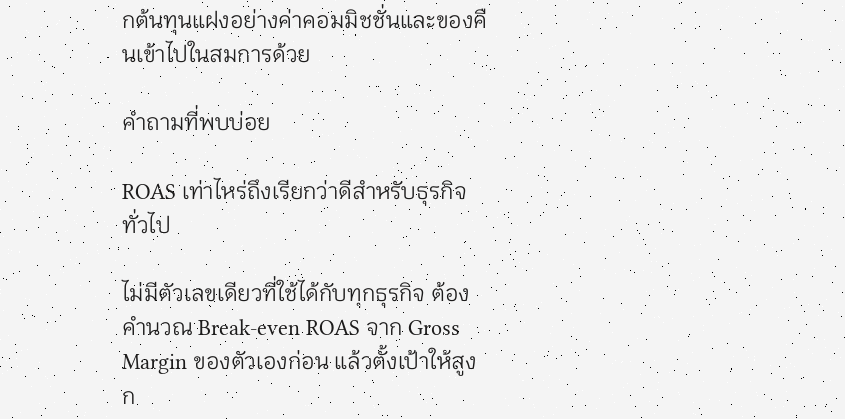กต้นทุนแฝงอย่างค่าคอมมิชชั่นและของคืนเข้าไปในสมการด้วย

คำถามที่พบบ่อย

ROAS เท่าไหร่ถึงเรียกว่าดีสำหรับธุรกิจทั่วไป

ไม่มีตัวเลขเดียวที่ใช้ได้กับทุกธุรกิจ ต้องคำนวณ Break-even ROAS จาก Gross Margin ของตัวเองก่อน แล้วตั้งเป้าให้สูงก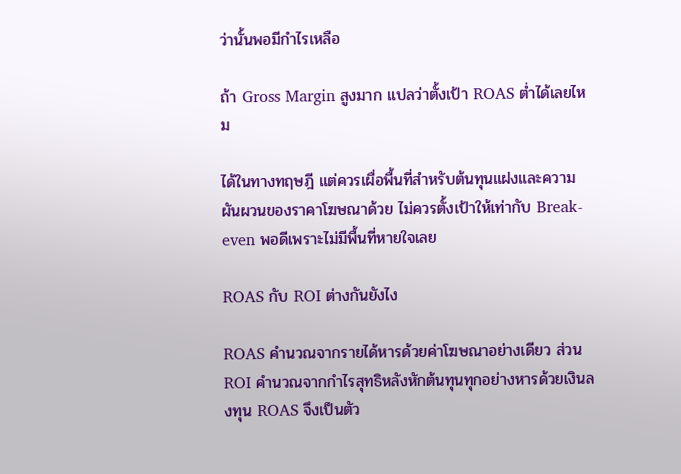ว่านั้นพอมีกำไรเหลือ

ถ้า Gross Margin สูงมาก แปลว่าตั้งเป้า ROAS ต่ำได้เลยไหม

ได้ในทางทฤษฎี แต่ควรเผื่อพื้นที่สำหรับต้นทุนแฝงและความผันผวนของราคาโฆษณาด้วย ไม่ควรตั้งเป้าให้เท่ากับ Break-even พอดีเพราะไม่มีพื้นที่หายใจเลย

ROAS กับ ROI ต่างกันยังไง

ROAS คำนวณจากรายได้หารด้วยค่าโฆษณาอย่างเดียว ส่วน ROI คำนวณจากกำไรสุทธิหลังหักต้นทุนทุกอย่างหารด้วยเงินลงทุน ROAS จึงเป็นตัว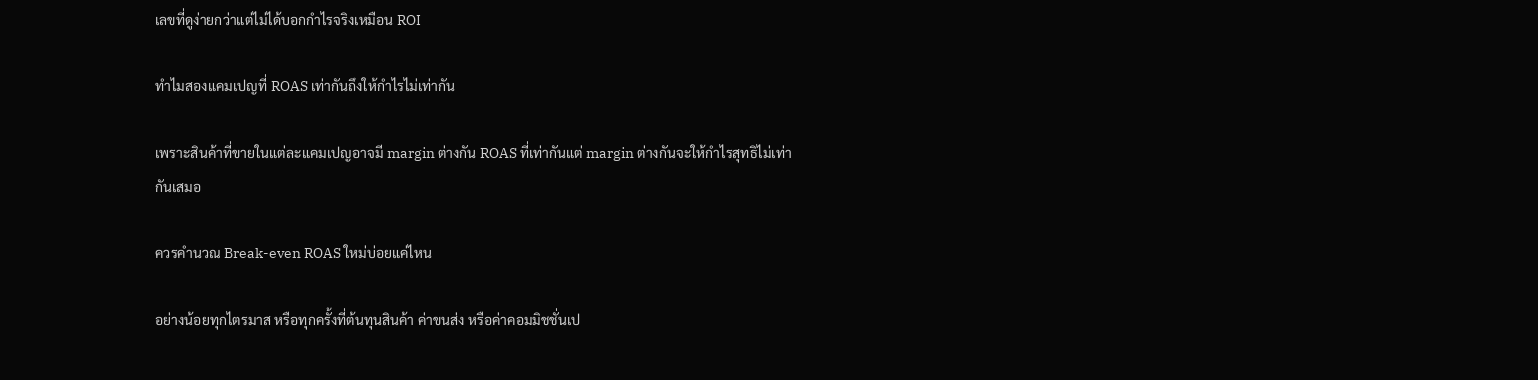เลขที่ดูง่ายกว่าแต่ไม่ได้บอกกำไรจริงเหมือน ROI

ทำไมสองแคมเปญที่ ROAS เท่ากันถึงให้กำไรไม่เท่ากัน

เพราะสินค้าที่ขายในแต่ละแคมเปญอาจมี margin ต่างกัน ROAS ที่เท่ากันแต่ margin ต่างกันจะให้กำไรสุทธิไม่เท่ากันเสมอ

ควรคำนวณ Break-even ROAS ใหม่บ่อยแค่ไหน

อย่างน้อยทุกไตรมาส หรือทุกครั้งที่ต้นทุนสินค้า ค่าขนส่ง หรือค่าคอมมิชชั่นเป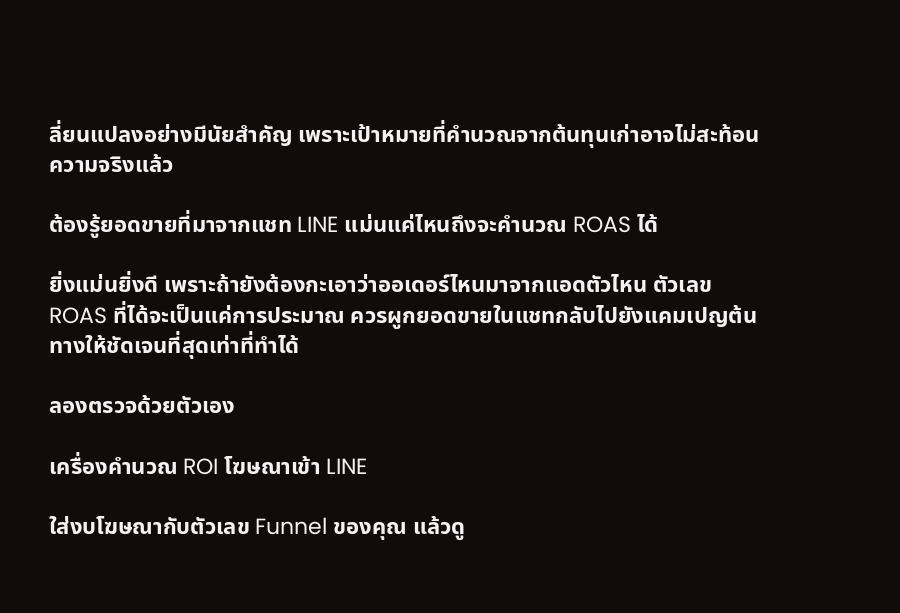ลี่ยนแปลงอย่างมีนัยสำคัญ เพราะเป้าหมายที่คำนวณจากต้นทุนเก่าอาจไม่สะท้อนความจริงแล้ว

ต้องรู้ยอดขายที่มาจากแชท LINE แม่นแค่ไหนถึงจะคำนวณ ROAS ได้

ยิ่งแม่นยิ่งดี เพราะถ้ายังต้องกะเอาว่าออเดอร์ไหนมาจากแอดตัวไหน ตัวเลข ROAS ที่ได้จะเป็นแค่การประมาณ ควรผูกยอดขายในแชทกลับไปยังแคมเปญต้นทางให้ชัดเจนที่สุดเท่าที่ทำได้

ลองตรวจด้วยตัวเอง

เครื่องคำนวณ ROI โฆษณาเข้า LINE

ใส่งบโฆษณากับตัวเลข Funnel ของคุณ แล้วดู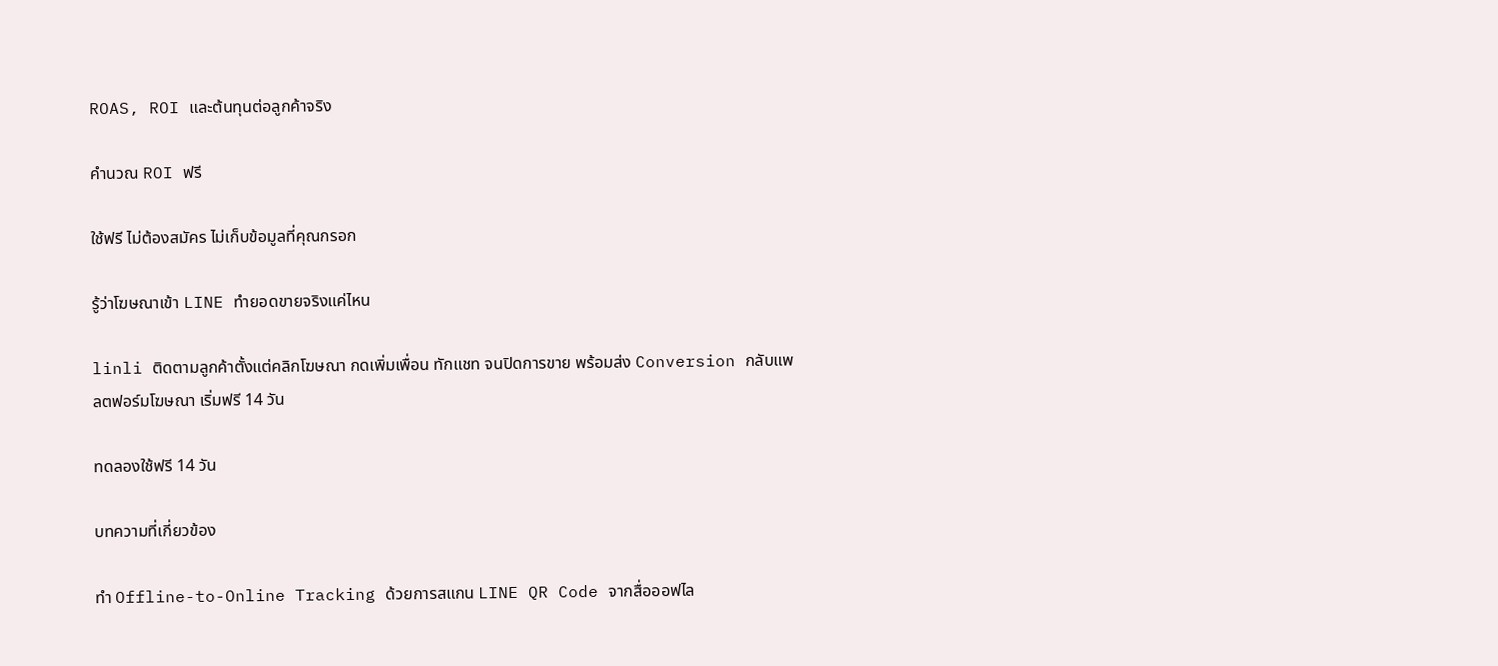ROAS, ROI และต้นทุนต่อลูกค้าจริง

คำนวณ ROI ฟรี

ใช้ฟรี ไม่ต้องสมัคร ไม่เก็บข้อมูลที่คุณกรอก

รู้ว่าโฆษณาเข้า LINE ทำยอดขายจริงแค่ไหน

linli ติดตามลูกค้าตั้งแต่คลิกโฆษณา กดเพิ่มเพื่อน ทักแชท จนปิดการขาย พร้อมส่ง Conversion กลับแพลตฟอร์มโฆษณา เริ่มฟรี 14 วัน

ทดลองใช้ฟรี 14 วัน

บทความที่เกี่ยวข้อง

ทำ Offline-to-Online Tracking ด้วยการสแกน LINE QR Code จากสื่อออฟไล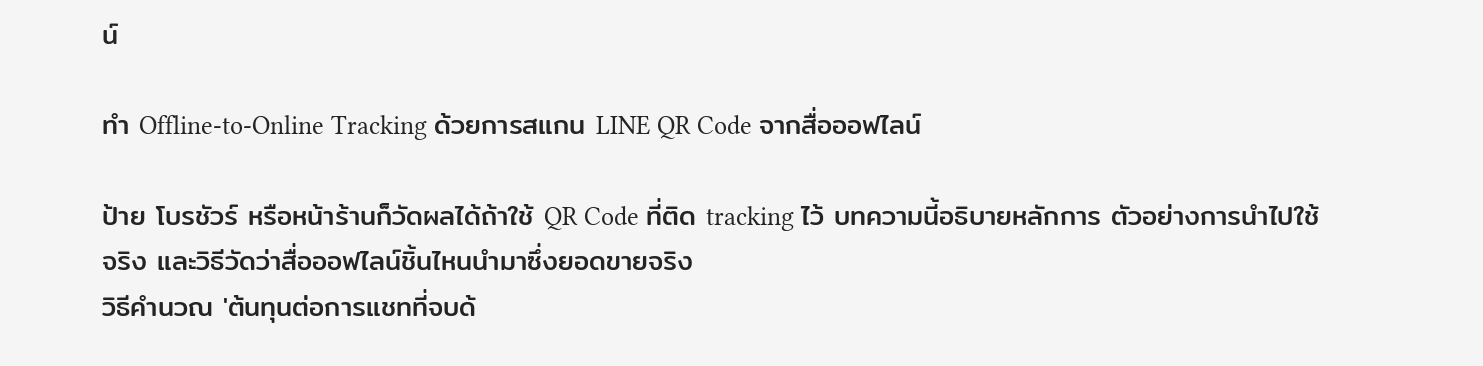น์

ทำ Offline-to-Online Tracking ด้วยการสแกน LINE QR Code จากสื่อออฟไลน์

ป้าย โบรชัวร์ หรือหน้าร้านก็วัดผลได้ถ้าใช้ QR Code ที่ติด tracking ไว้ บทความนี้อธิบายหลักการ ตัวอย่างการนำไปใช้จริง และวิธีวัดว่าสื่อออฟไลน์ชิ้นไหนนำมาซึ่งยอดขายจริง
วิธีคำนวณ 'ต้นทุนต่อการแชทที่จบด้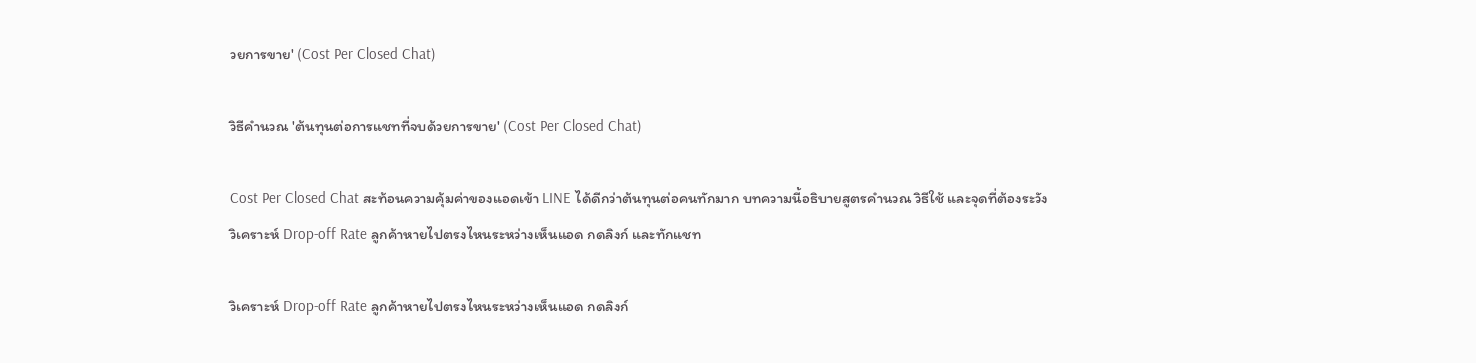วยการขาย' (Cost Per Closed Chat)

วิธีคำนวณ 'ต้นทุนต่อการแชทที่จบด้วยการขาย' (Cost Per Closed Chat)

Cost Per Closed Chat สะท้อนความคุ้มค่าของแอดเข้า LINE ได้ดีกว่าต้นทุนต่อคนทักมาก บทความนี้อธิบายสูตรคำนวณ วิธีใช้ และจุดที่ต้องระวัง
วิเคราะห์ Drop-off Rate ลูกค้าหายไปตรงไหนระหว่างเห็นแอด กดลิงก์ และทักแชท

วิเคราะห์ Drop-off Rate ลูกค้าหายไปตรงไหนระหว่างเห็นแอด กดลิงก์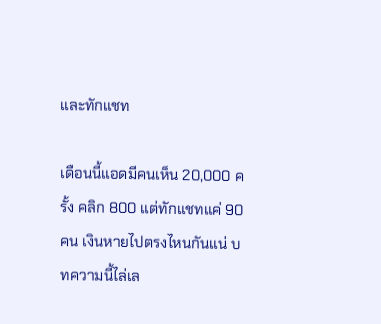และทักแชท

เดือนนี้แอดมีคนเห็น 20,000 ครั้ง คลิก 800 แต่ทักแชทแค่ 90 คน เงินหายไปตรงไหนกันแน่ บทความนี้ไล่เล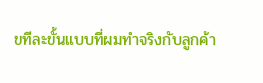ขทีละขั้นแบบที่ผมทำจริงกับลูกค้า